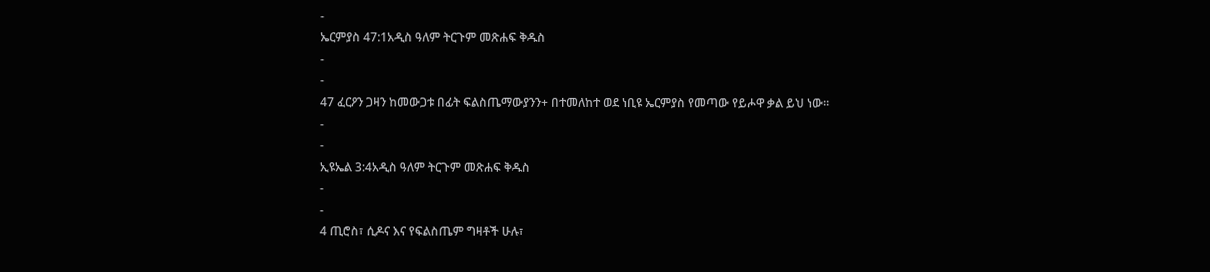-
ኤርምያስ 47:1አዲስ ዓለም ትርጉም መጽሐፍ ቅዱስ
-
-
47 ፈርዖን ጋዛን ከመውጋቱ በፊት ፍልስጤማውያንን+ በተመለከተ ወደ ነቢዩ ኤርምያስ የመጣው የይሖዋ ቃል ይህ ነው።
-
-
ኢዩኤል 3:4አዲስ ዓለም ትርጉም መጽሐፍ ቅዱስ
-
-
4 ጢሮስ፣ ሲዶና እና የፍልስጤም ግዛቶች ሁሉ፣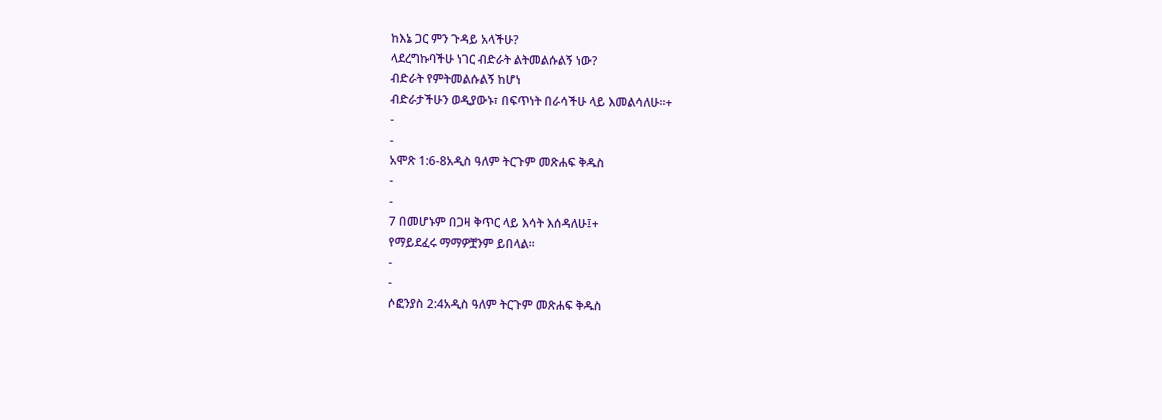ከእኔ ጋር ምን ጉዳይ አላችሁ?
ላደረግኩባችሁ ነገር ብድራት ልትመልሱልኝ ነው?
ብድራት የምትመልሱልኝ ከሆነ
ብድራታችሁን ወዲያውኑ፣ በፍጥነት በራሳችሁ ላይ እመልሳለሁ።+
-
-
አሞጽ 1:6-8አዲስ ዓለም ትርጉም መጽሐፍ ቅዱስ
-
-
7 በመሆኑም በጋዛ ቅጥር ላይ እሳት እሰዳለሁ፤+
የማይደፈሩ ማማዎቿንም ይበላል።
-
-
ሶፎንያስ 2:4አዲስ ዓለም ትርጉም መጽሐፍ ቅዱስ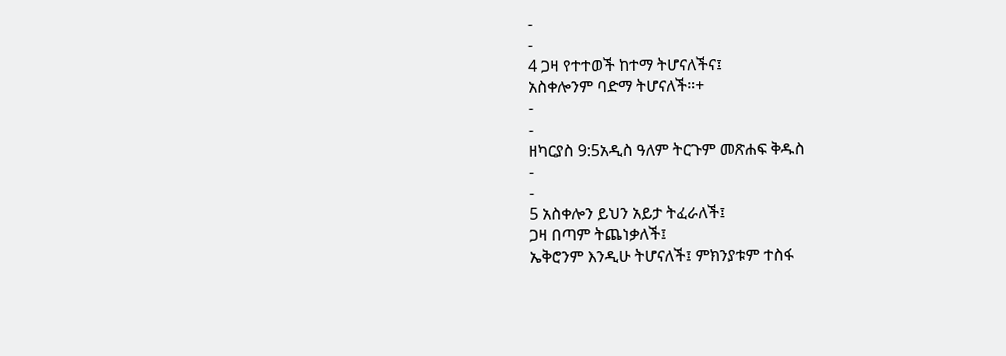-
-
4 ጋዛ የተተወች ከተማ ትሆናለችና፤
አስቀሎንም ባድማ ትሆናለች።+
-
-
ዘካርያስ 9:5አዲስ ዓለም ትርጉም መጽሐፍ ቅዱስ
-
-
5 አስቀሎን ይህን አይታ ትፈራለች፤
ጋዛ በጣም ትጨነቃለች፤
ኤቅሮንም እንዲሁ ትሆናለች፤ ምክንያቱም ተስፋ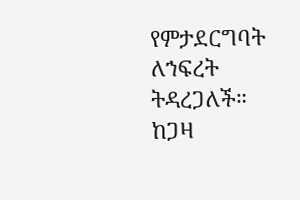የምታደርግባት ለኀፍረት ትዳረጋለች።
ከጋዛ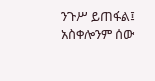ንጉሥ ይጠፋል፤
አስቀሎንም ሰው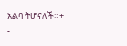አልባ ትሆናለች።+
-